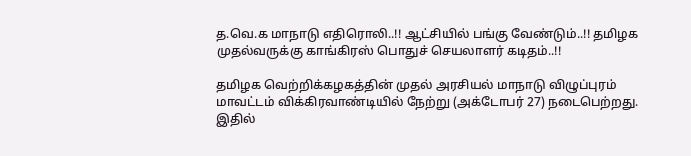த.வெ.க மாநாடு எதிரொலி..!! ஆட்சியில் பங்கு வேண்டும்..!! தமிழக முதல்வருக்கு காங்கிரஸ் பொதுச் செயலாளர் கடிதம்..!!

தமிழக வெற்றிக்கழகத்தின் முதல் அரசியல் மாநாடு விழுப்புரம் மாவட்டம் விக்கிரவாண்டியில் நேற்று (அக்டோபர் 27) நடைபெற்றது. இதில்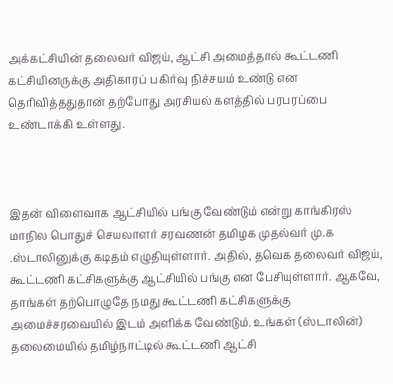அக்கட்சியின் தலைவர் விஜய், ஆட்சி அமைத்தால் கூட்டணி கட்சியினருக்கு அதிகாரப் பகிர்வு நிச்சயம் உண்டு என தெரிவித்ததுதான் தற்போது அரசியல் களத்தில் பரபரப்பை உண்டாக்கி உள்ளது.



இதன் விளைவாக ஆட்சியில் பங்கு வேண்டும் என்று காங்கிரஸ் மாநில பொதுச் செயலாளர் சரவணன் தமிழக முதல்வர் மு.க .ஸ்டாலினுக்கு கடிதம் எழுதியுள்ளார். அதில், தவெக தலைவர் விஜய், கூட்டணி கட்சிகளுக்கு ஆட்சியில் பங்கு என பேசியுள்ளார். ஆகவே, தாங்கள் தற்பொழுதே நமது கூட்டணி கட்சிகளுக்கு அமைச்சரவையில் இடம் அளிக்க வேண்டும். உங்கள் (ஸ்டாலின்) தலைமையில் தமிழ்நாட்டில் கூட்டணி ஆட்சி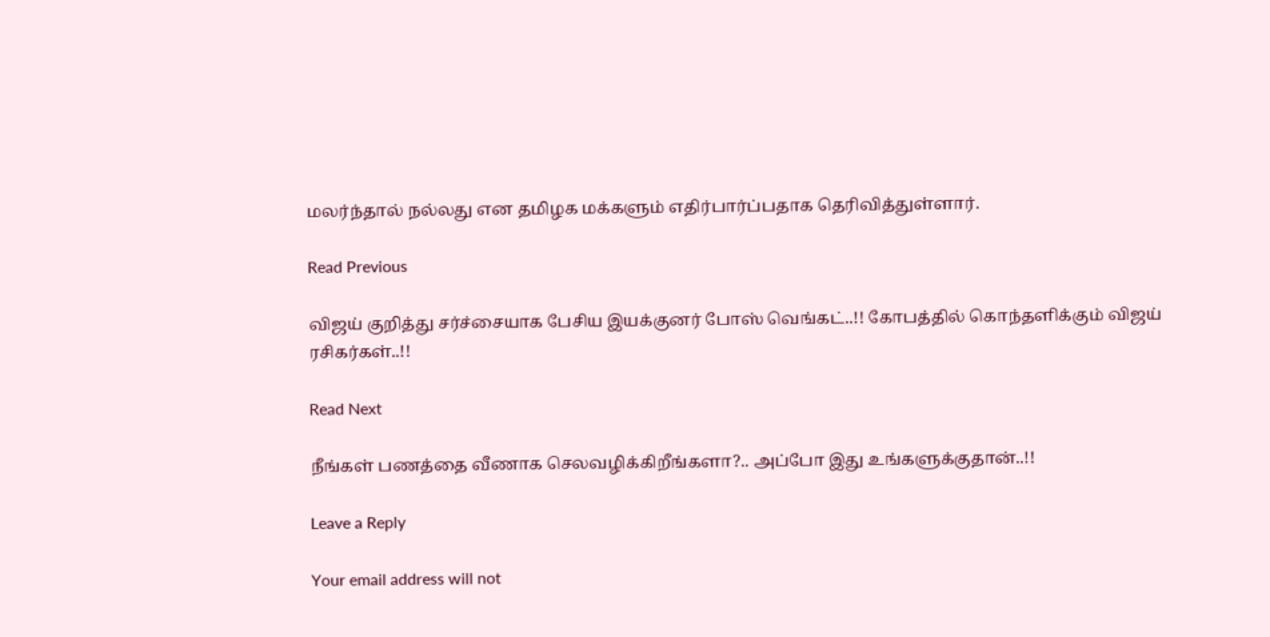மலர்ந்தால் நல்லது என தமிழக மக்களும் எதிர்பார்ப்பதாக தெரிவித்துள்ளார்.

Read Previous

விஜய் குறித்து சர்ச்சையாக பேசிய இயக்குனர் போஸ் வெங்கட்..!! கோபத்தில் கொந்தளிக்கும் விஜய் ரசிகர்கள்..!!

Read Next

நீங்கள் பணத்தை வீணாக செலவழிக்கிறீங்களா?.. அப்போ இது உங்களுக்குதான்..!!

Leave a Reply

Your email address will not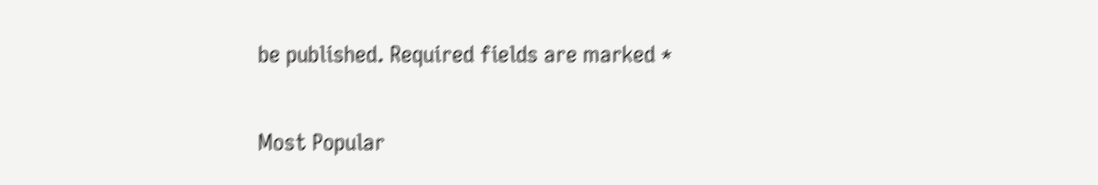be published. Required fields are marked *

Most Popular